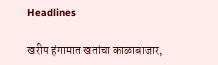Headlines

खरीप हंगामात खतांचा काळाबाजार,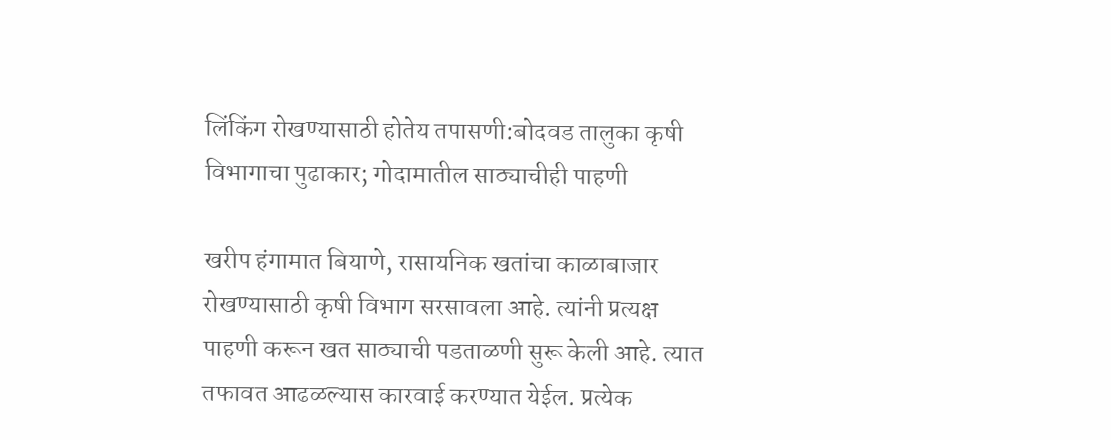लिंकिंग रोखण्यासाठी होतेय तपासणी:बोदवड तालुका कृषी विभागाचा पुढाकार; गोदामातील साठ्याचीही पाहणी

खरीप हंगामात बियाणे, रासायनिक खतांचा काळाबाजार रोखण्यासाठी कृषी विभाग सरसावला आहे. त्यांनी प्रत्यक्ष पाहणी करून खत साठ्याची पडताळणी सुरू केली आहे. त्यात तफावत आढळल्यास कारवाई करण्यात येईल. प्रत्येक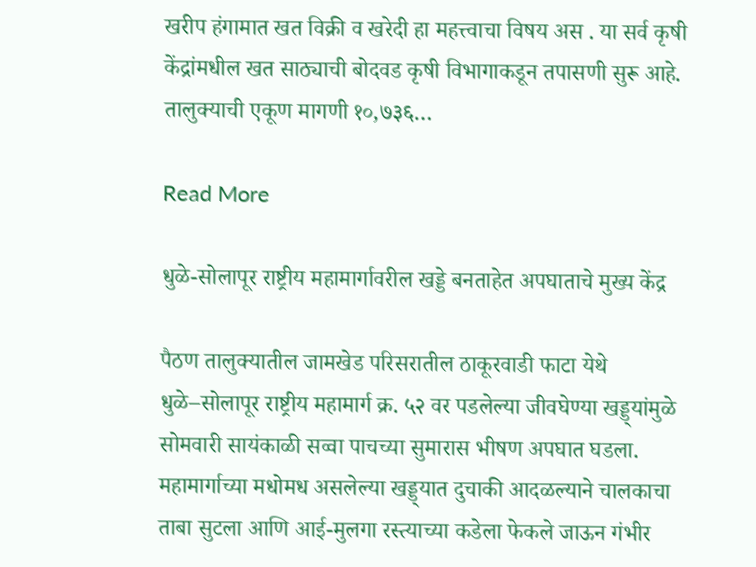खरीप हंगामात खत विक्री व खरेदी हा महत्त्वाचा विषय अस . या सर्व कृषी केंद्रांमधील खत साठ्याची बोदवड कृषी विभागाकडून तपासणी सुरू आहे. तालुक्याची एकूण मागणी १०,७३६…

Read More

धुळे-सोलापूर राष्ट्रीय महामार्गावरील खड्डे बनताहेत अपघाताचे मुख्य केंद्र

पैठण तालुक्यातील जामखेड परिसरातील ठाकूरवाडी फाटा येथे धुळे–सोलापूर राष्ट्रीय महामार्ग क्र. ५२ वर पडलेल्या जीवघेण्या खड्ड्यांमुळे सोमवारी सायंकाळी सव्वा पाचच्या सुमारास भीषण अपघात घडला. महामार्गाच्या मधोमध असलेल्या खड्ड्यात दुचाकी आदळल्याने चालकाचा ताबा सुटला आणि आई-मुलगा रस्त्याच्या कडेला फेकले जाऊन गंभीर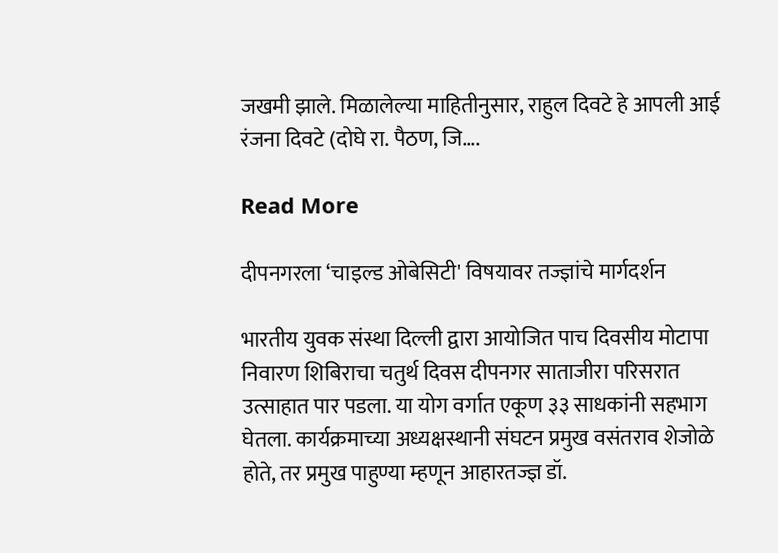जखमी झाले. मिळालेल्या माहितीनुसार, राहुल दिवटे हे आपली आई रंजना दिवटे (दोघे रा. पैठण, जि….

Read More

दीपनगरला ‘चाइल्ड ओबेसिटी' विषयावर तज्ज्ञांचे मार्गदर्शन

भारतीय युवक संस्था दिल्ली द्वारा आयोजित पाच दिवसीय मोटापा निवारण शिबिराचा चतुर्थ दिवस दीपनगर साताजीरा परिसरात उत्साहात पार पडला. या योग वर्गात एकूण ३३ साधकांनी सहभाग घेतला. कार्यक्रमाच्या अध्यक्षस्थानी संघटन प्रमुख वसंतराव शेजोळे होते, तर प्रमुख पाहुण्या म्हणून आहारतज्ज्ञ डॉ.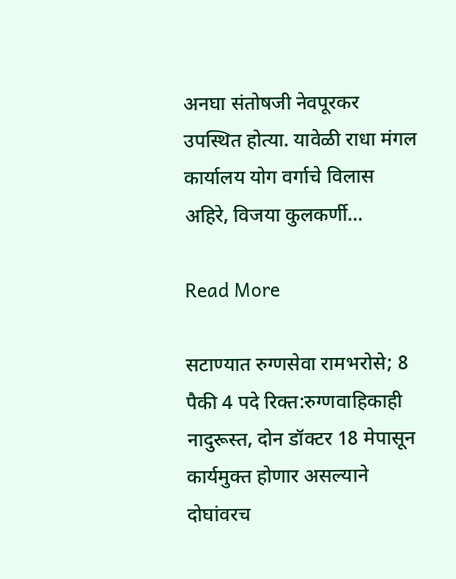अनघा संतोषजी नेवपूरकर उपस्थित होत्या. यावेळी राधा मंगल कार्यालय योग वर्गाचे विलास अहिरे, विजया कुलकर्णी…

Read More

सटाण्यात रुग्णसेवा रामभरोसे; 8 पैकी 4 पदे रिक्त:रुग्णवाहिकाही नादुरूस्त, दोन डॉक्टर 18 मेपासून कार्यमुक्त होणार असल्याने दोघांवरच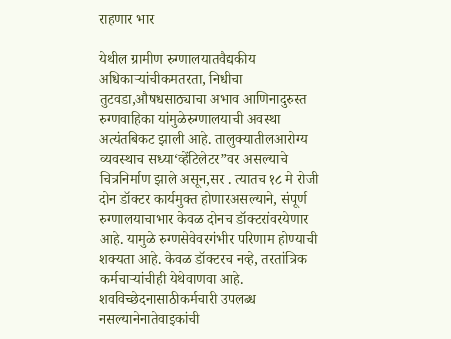राहणार भार

येथील ग्रामीण रुग्णालयातवैद्यकीय अधिकाऱ्यांचीकमतरता, निधीचा तुटवडा,औषधसाठ्याचा अभाव आणिनादुरुस्त रुग्णवाहिका यांमुळेरुग्णालयाची अवस्था अत्यंतबिकट झाली आहे. तालुक्यातीलआरोग्य व्यवस्थाच सध्या‘व्हेंटिलेटर”वर असल्याचे चित्रनिर्माण झाले असून,सर . त्यातच १८ मे रोजी दोन डॉक्टर कार्यमुक्त होणारअसल्याने, संपूर्ण रुग्णालयाचाभार केवळ दोनच डॉक्टरांवरयेणार आहे. यामुळे रुग्णसेवेवरगंभीर परिणाम होण्याची शक्यता आहे. केवळ डॉक्टरच नव्हे, तरतांत्रिक कर्मचाऱ्यांचीही येथेवाणवा आहे. शवविच्छेदनासाठीकर्मचारी उपलब्ध नसल्यानेनातेवाइकांची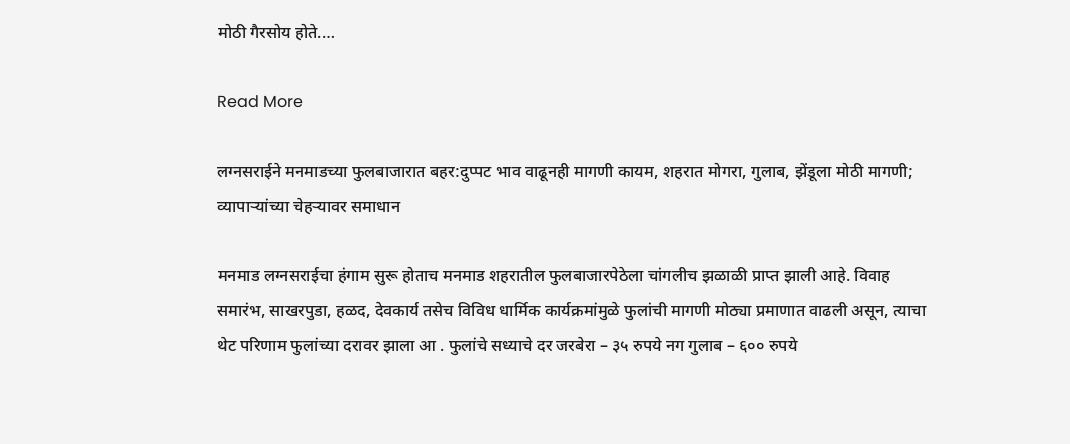मोठी गैरसोय होते.…

Read More

लग्नसराईने मनमाडच्या फुलबाजारात बहर:दुप्पट भाव वाढूनही मागणी कायम, शहरात मोगरा, गुलाब, झेंडूला मोठी मागणी; व्यापाऱ्यांच्या चेहऱ्यावर समाधान

मनमाड लग्नसराईचा हंगाम सुरू होताच मनमाड शहरातील फुलबाजारपेठेला चांगलीच झळाळी प्राप्त झाली आहे. विवाह समारंभ, साखरपुडा, हळद, देवकार्य तसेच विविध धार्मिक कार्यक्रमांमुळे फुलांची मागणी मोठ्या प्रमाणात वाढली असून, त्याचा थेट परिणाम फुलांच्या दरावर झाला आ . फुलांचे सध्याचे दर जरबेरा – ३५ रुपये नग गुलाब – ६०० रुपये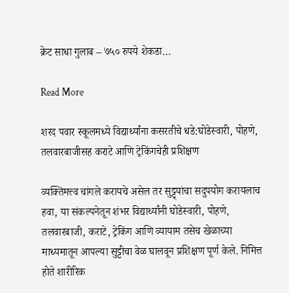क्रेट साधा गुलाब – ७५० रुपये शेकडा…

Read More

शरद पवार स्कूलमध्ये विद्यार्थ्यांना कसरतीचे धडे:घोडेस्वारी, पोहणे, तलवारबाजीसह कराटे आणि ट्रेकिंगचेही प्रशिक्षण

व्यक्तिमत्त्व चांगले करायचे असेल तर सुट्ट्यांचा सदुपयोग करायलाच हवा, या संकल्पनेतून शंभर विद्यार्थ्यांनी घोडेस्वारी, पोहणे, तलवारबाजी, कराटे, ट्रेकिंग आणि व्यायाम तसेच खेळाच्या माध्यमातून आपल्या सुट्टीचा वेळ घालवून प्रशिक्षण पूर्ण केले. निमित्त होते शारीरिक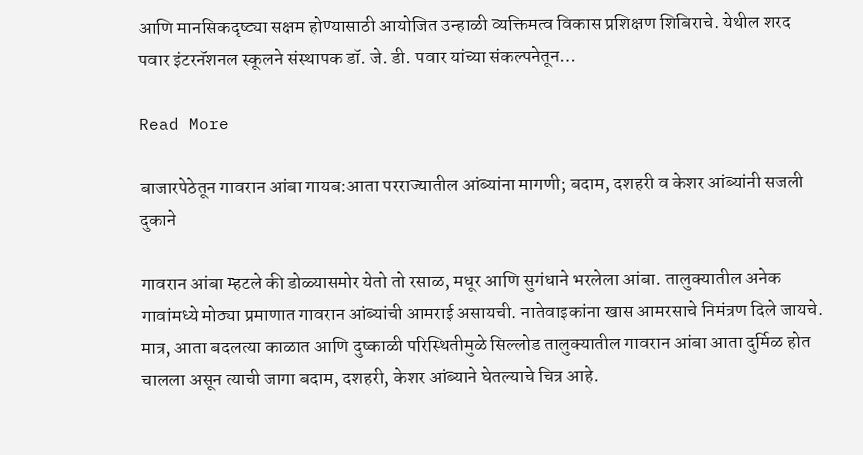आणि मानसिकदृष्ट्या सक्षम होण्यासाठी आयोजित उन्हाळी व्यक्तिमत्व विकास प्रशिक्षण शिबिराचे. येथील शरद पवार इंटरनॅशनल स्कूलने संस्थापक डॉ. जे. डी. पवार यांच्या संकल्पनेतून…

Read More

बाजारपेठेतून गावरान आंबा गायब:आता परराज्यातील आंब्यांना मागणी; बदाम, दशहरी व केशर आंब्यांनी सजली दुकाने

गावरान आंबा म्हटले की डोळ्यासमोर येतो तो रसाळ, मधूर आणि सुगंधाने भरलेला आंबा. तालुक्यातील अनेक गावांमध्ये मोठ्या प्रमाणात गावरान आंब्यांची आमराई असायची. नातेवाइकांना खास आमरसाचे निमंत्रण दिले जायचे. मात्र, आता बदलत्या काळात आणि दुष्काळी परिस्थितीमुळे सिल्लोड तालुक्यातील गावरान आंबा आता दुर्मिळ होत चालला असून त्याची जागा बदाम, दशहरी, केशर आंब्याने घेतल्याचे चित्र आहे.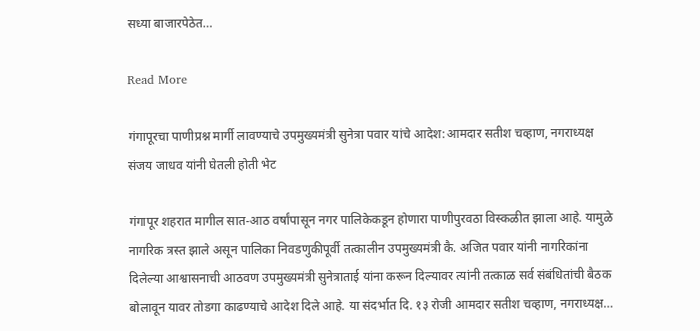सध्या बाजारपेठेत…

Read More

गंगापूरचा पाणीप्रश्न मार्गी लावण्याचे उपमुख्यमंत्री सुनेत्रा पवार यांचे आदेश:आमदार सतीश चव्हाण, नगराध्यक्ष संजय जाधव यांनी घेतली होती भेट

गंगापूर शहरात मागील सात-आठ वर्षांपासून नगर पालिकेकडून होणारा पाणीपुरवठा विस्कळीत झाला आहे. यामुळे नागरिक त्रस्त झाले असून पालिका निवडणुकीपूर्वी तत्कालीन उपमुख्यमंत्री कै. अजित पवार यांनी नागरिकांना दिलेल्या आश्वासनाची आठवण उपमुख्यमंत्री सुनेत्राताई यांना करून दिल्यावर त्यांनी तत्काळ सर्व संबंधितांची बैठक बोलावून यावर तोडगा काढण्याचे आदेश दिले आहे. या संदर्भात दि. १३ रोजी आमदार सतीश चव्हाण, नगराध्यक्ष…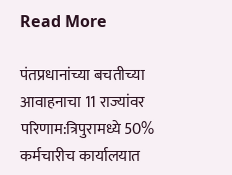Read More

पंतप्रधानांच्या बचतीच्या आवाहनाचा 11 राज्यांवर परिणाम:त्रिपुरामध्ये 50% कर्मचारीच कार्यालयात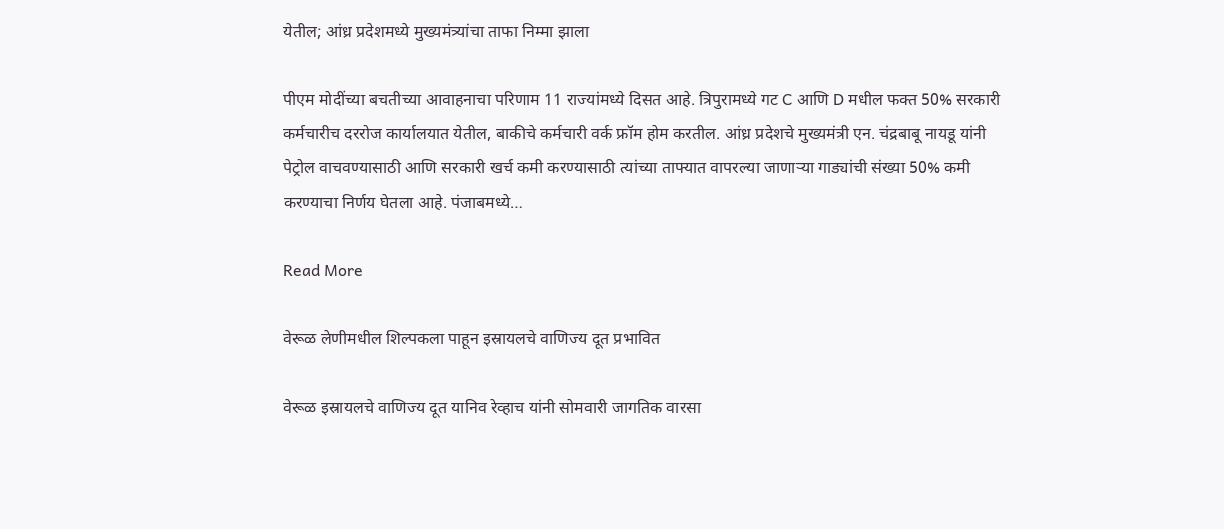येतील; आंध्र प्रदेशमध्ये मुख्यमंत्र्यांचा ताफा निम्मा झाला

पीएम मोदींच्या बचतीच्या आवाहनाचा परिणाम 11 राज्यांमध्ये दिसत आहे. त्रिपुरामध्ये गट C आणि D मधील फक्त 50% सरकारी कर्मचारीच दररोज कार्यालयात येतील, बाकीचे कर्मचारी वर्क फ्रॉम होम करतील. आंध्र प्रदेशचे मुख्यमंत्री एन. चंद्रबाबू नायडू यांनी पेट्रोल वाचवण्यासाठी आणि सरकारी खर्च कमी करण्यासाठी त्यांच्या ताफ्यात वापरल्या जाणाऱ्या गाड्यांची संख्या 50% कमी करण्याचा निर्णय घेतला आहे. पंजाबमध्ये…

Read More

वेरूळ लेणीमधील शिल्पकला पाहून इस्रायलचे वाणिज्य दूत प्रभावित

वेरूळ इस्रायलचे वाणिज्य दूत यानिव रेव्हाच यांनी सोमवारी जागतिक वारसा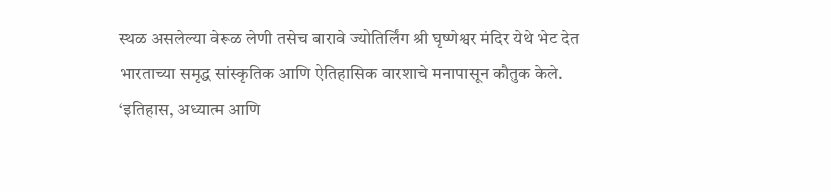स्थळ असलेल्या वेरूळ लेणी तसेच बारावे ज्योतिर्लिंग श्री घृष्णेश्वर मंदिर येथे भेट देत भारताच्या समृद्ध सांस्कृतिक आणि ऐतिहासिक वारशाचे मनापासून कौतुक केले. ‘इतिहास, अध्यात्म आणि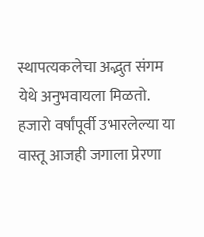स्थापत्यकलेचा अद्भुत संगम येथे अनुभवायला मिळतो. हजारो वर्षांपूर्वी उभारलेल्या या वास्तू आजही जगाला प्रेरणा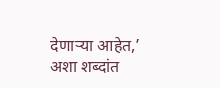देणाऱ्या आहेत,’ अशा शब्दांत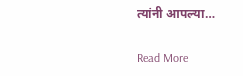त्यांनी आपल्या…

Read More